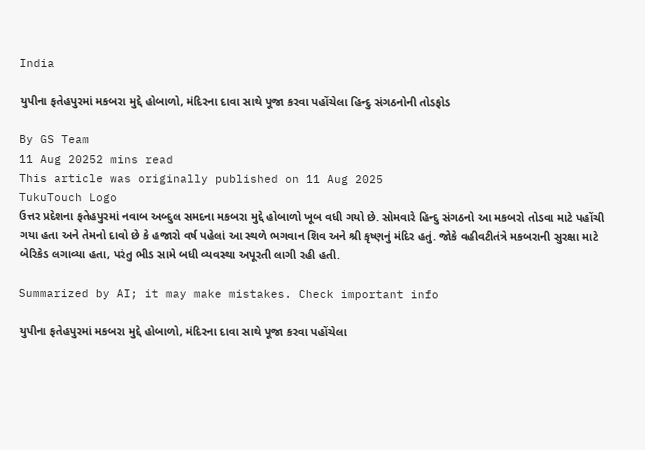India

યુપીના ફતેહપુરમાં મકબરા મુદ્દે હોબાળો, મંદિરના દાવા સાથે પૂજા કરવા પહોંચેલા હિન્દુ સંગઠનોની તોડફોડ

By GS Team
11 Aug 20252 mins read
This article was originally published on 11 Aug 2025
TukuTouch Logo
ઉત્તર પ્રદેશના ફતેહપુરમાં નવાબ અબ્દુલ સમદના મકબરા મુદ્દે હોબાળો ખૂબ વધી ગયો છે. સોમવારે હિન્દુ સંગઠનો આ મકબરો તોડવા માટે પહોંચી ગયા હતા અને તેમનો દાવો છે કે હજારો વર્ષ પહેલાં આ સ્થળે ભગવાન શિવ અને શ્રી કૃષ્ણનું મંદિર હતું. જોકે વહીવટીતંત્રે મકબરાની સુરક્ષા માટે બેરિકેડ લગાવ્યા હતા, પરંતુ ભીડ સામે બધી વ્યવસ્થા અપૂરતી લાગી રહી હતી.

Summarized by AI; it may make mistakes. Check important info

યુપીના ફતેહપુરમાં મકબરા મુદ્દે હોબાળો, મંદિરના દાવા સાથે પૂજા કરવા પહોંચેલા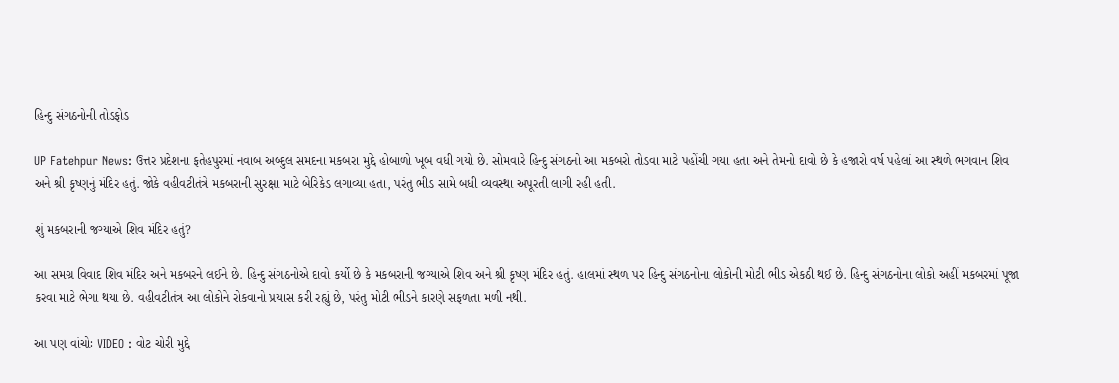હિન્દુ સંગઠનોની તોડફોડ

UP Fatehpur News: ઉત્તર પ્રદેશના ફતેહપુરમાં નવાબ અબ્દુલ સમદના મકબરા મુદ્દે હોબાળો ખૂબ વધી ગયો છે. સોમવારે હિન્દુ સંગઠનો આ મકબરો તોડવા માટે પહોંચી ગયા હતા અને તેમનો દાવો છે કે હજારો વર્ષ પહેલાં આ સ્થળે ભગવાન શિવ અને શ્રી કૃષ્ણનું મંદિર હતું. જોકે વહીવટીતંત્રે મકબરાની સુરક્ષા માટે બેરિકેડ લગાવ્યા હતા, પરંતુ ભીડ સામે બધી વ્યવસ્થા અપૂરતી લાગી રહી હતી.

શું મકબરાની જગ્યાએ શિવ મંદિર હતું?

આ સમગ્ર વિવાદ શિવ મંદિર અને મકબરને લઈને છે. હિન્દુ સંગઠનોએ દાવો કર્યો છે કે મકબરાની જગ્યાએ શિવ અને શ્રી કૃષ્ણ મંદિર હતું. હાલમાં સ્થળ પર હિન્દુ સંગઠનોના લોકોની મોટી ભીડ એકઠી થઈ છે. હિન્દુ સંગઠનોના લોકો અહીં મકબરમાં પૂજા કરવા માટે ભેગા થયા છે. વહીવટીતંત્ર આ લોકોને રોકવાનો પ્રયાસ કરી રહ્યું છે, પરંતુ મોટી ભીડને કારણે સફળતા મળી નથી.

આ પણ વાંચોઃ VIDEO : વોટ ચોરી મુદ્દે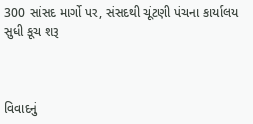300 સાંસદ માર્ગો પર, સંસદથી ચૂંટણી પંચના કાર્યાલય સુધી કૂચ શરૂ



વિવાદનું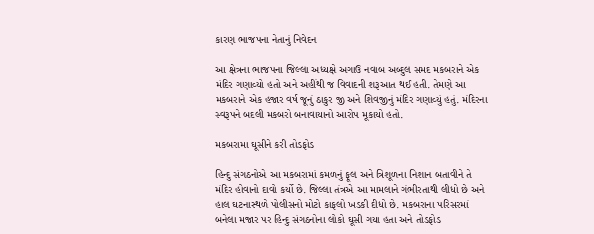કારણ ભાજપના નેતાનું નિવેદન

આ ક્ષેત્રના ભાજપના જિલ્લા અધ્યક્ષે અગાઉ નવાબ અબ્દુલ સમદ મકબરાને એક મંદિર ગણાવ્યો હતો અને અહીંથી જ વિવાદની શરૂઆત થઈ હતી. તેમણે આ મકબરાને એક હજાર વર્ષ જૂનું ઠાકુર જી અને શિવજીનું મંદિર ગણાવ્યું હતું. મંદિરના સ્વરૂપને બદલી મકબરો બનાવાયાનો આરોપ મૂકાયો હતો.

મકબરામા ઘૂસીને કરી તોડફોડ

હિન્દુ સંગઠનોએ આ મકબરામાં કમળનું ફૂલ અને ત્રિશૂળના નિશાન બતાવીને તે મંદિર હોવાનો દાવો કર્યો છે. જિલ્લા તંત્રએ આ મામલાને ગંભીરતાથી લીધો છે અને હાલ ઘટનાસ્થળે પોલીસનો મોટો કાફલો ખડકી દીધો છે. મકબરાના પરિસરમાં બનેલા મજાર પર હિન્દુ સંગઠનોના લોકો ઘૂસી ગયા હતા અને તોડફોડ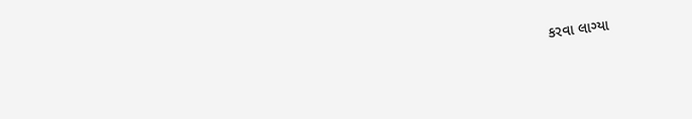કરવા લાગ્યા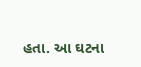હતા. આ ઘટના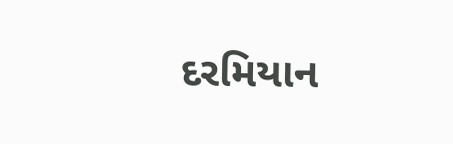દરમિયાન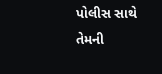પોલીસ સાથે તેમની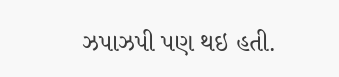ઝપાઝપી પણ થઇ હતી.